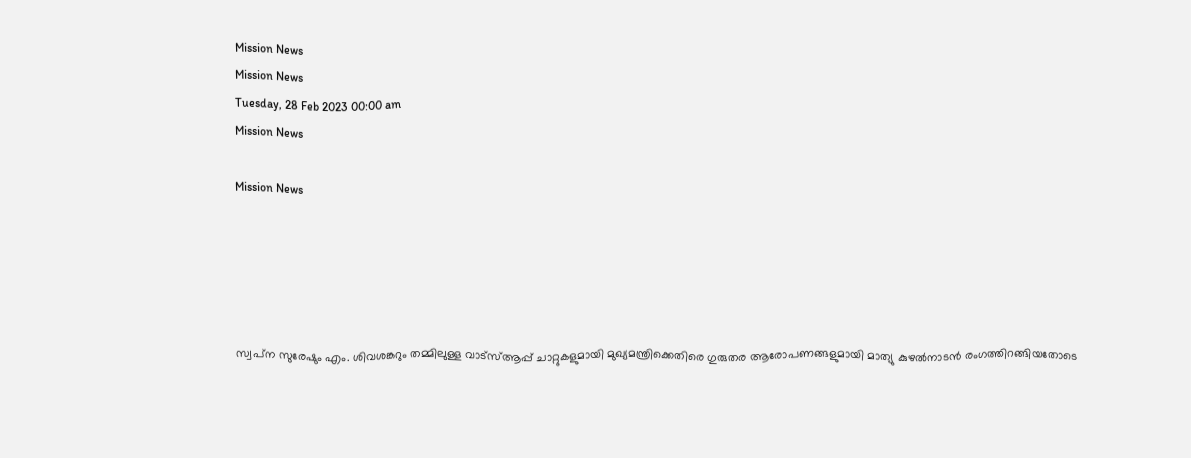Mission News
Mission News
Tuesday, 28 Feb 2023 00:00 am
Mission News

Mission News





സ്വപ്‌ന സുരേഷും എം. ശിവശങ്കറും തമ്മിലുള്ള വാട്‌സ്ആപ്പ് ചാറ്റുകളുമായി മുഖ്യമന്ത്രിക്കെതിരെ ഗുരുതര ആരോപണങ്ങളുമായി മാത്യു കുഴല്‍നാടന്‍ രംഗത്തിറങ്ങിയതോടെ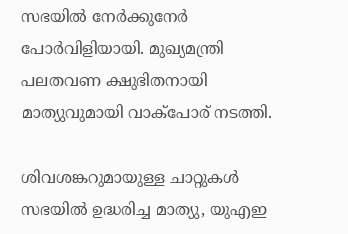സഭയില്‍ നേര്‍ക്കുനേര്‍ പോര്‍വിളിയായി. മുഖ്യമന്ത്രി പലതവണ ക്ഷുഭിതനായി മാത്യുവുമായി വാക്‌പോര് നടത്തി.

ശിവശങ്കറുമായുള്ള ചാറ്റുകള്‍ സഭയില്‍ ഉദ്ധരിച്ച മാത്യു, യുഎഇ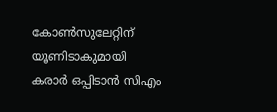കോണ്‍സുലേറ്റിന് യൂണിടാകുമായി കരാര്‍ ഒപ്പിടാന്‍ സിഎം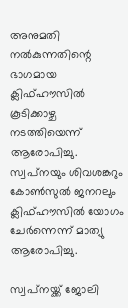അനുമതി നല്‍കുന്നതിന്റെ ഭാഗമായ ക്ലിഫ്ഹൗസില്‍ കൂടിക്കാഴ്ച നടത്തിയെന്ന് ആരോപിച്ചു. സ്വപ്‌നയും ശിവശങ്കറും കോണ്‍സുല്‍ ജനറലും ക്ലിഫ്ഹൗസില്‍ യോഗം ചേര്‍ന്നെന്ന് മാത്യു ആരോപിച്ചു.

സ്വപ്‌നയ്ക്ക് ജോലി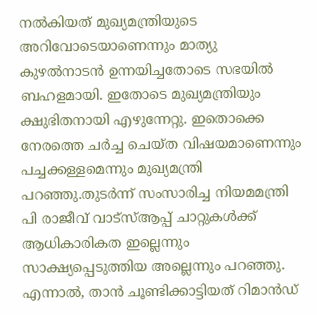നല്‍കിയത് മുഖ്യമന്ത്രിയുടെ അറിവോടെയാണെന്നും മാത്യു കുഴല്‍നാടന്‍ ഉന്നയിച്ചതോടെ സഭയില്‍ ബഹളമായി. ഇതോടെ മുഖ്യമന്ത്രിയും ക്ഷുഭിതനായി എഴുന്നേറ്റു. ഇതൊക്കെ നേരത്തെ ചര്‍ച്ച ചെയ്ത വിഷയമാണെന്നും പച്ചക്കള്ളമെന്നും മുഖ്യമന്ത്രി പറഞ്ഞു.തുടര്‍ന്ന് സംസാരിച്ച നിയമമന്ത്രി പി രാജീവ് വാട്‌സ്ആപ്പ് ചാറ്റുകള്‍ക്ക് ആധികാരികത ഇല്ലെന്നും സാക്ഷ്യപ്പെടുത്തിയ അല്ലെന്നും പറഞ്ഞു. എന്നാല്‍, താന്‍ ചൂണ്ടിക്കാട്ടിയത് റിമാന്‍ഡ്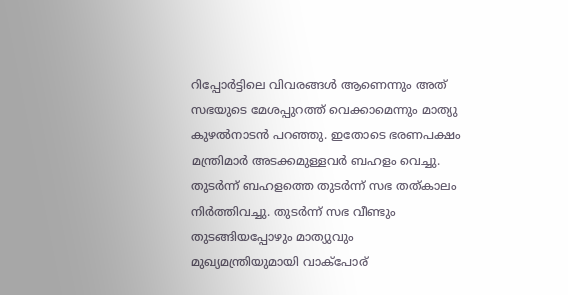റിപ്പോര്‍ട്ടിലെ വിവരങ്ങള്‍ ആണെന്നും അത് സഭയുടെ മേശപ്പുറത്ത് വെക്കാമെന്നും മാത്യു കുഴല്‍നാടന്‍ പറഞ്ഞു. ഇതോടെ ഭരണപക്ഷം മന്ത്രിമാര്‍ അടക്കമുള്ളവര്‍ ബഹളം വെച്ചു. തുടര്‍ന്ന് ബഹളത്തെ തുടര്‍ന്ന് സഭ തത്കാലം നിര്‍ത്തിവച്ചു. തുടര്‍ന്ന് സഭ വീണ്ടും തുടങ്ങിയപ്പോഴും മാത്യുവും മുഖ്യമന്ത്രിയുമായി വാക്‌പോര്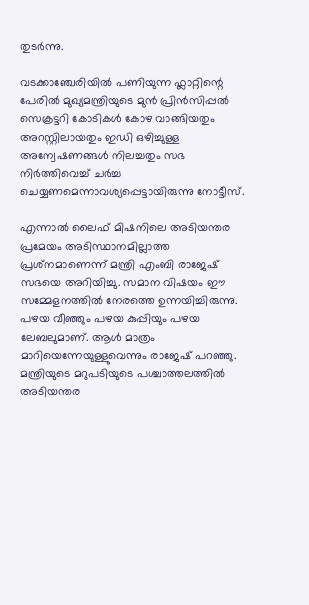തുടര്‍ന്നു.

വടക്കാഞ്ചേരിയില്‍ പണിയുന്ന ഫ്ലാറ്റിന്റെ പേരില്‍ മുഖ്യമന്ത്രിയുടെ മുന്‍ പ്രിന്‍സിപ്പല്‍ സെക്രട്ടറി കോടികള്‍ കോഴ വാങ്ങിയതും അറസ്റ്റിലായതും ഇഡി ഒഴിച്ചുള്ള അന്വേഷണങ്ങള്‍ നിലച്ചതും സഭ നിര്‍ത്തിവെച്ച് ചര്‍ച്ച ചെയ്യണമെന്നാവശ്യപ്പെട്ടായിരുന്നു നോട്ടീസ്.

എന്നാല്‍ ലൈഫ് മിഷനിലെ അടിയന്തര പ്രമേയം അടിസ്ഥാനമില്ലാത്ത പ്രശ്‌നമാണെന്ന് മന്ത്രി എംബി രാജേഷ് സഭയെ അറിയിച്ചു. സമാന വിഷയം ഈ സമ്മേളനത്തില്‍ നേരത്തെ ഉന്നയിച്ചിരുന്നു. പഴയ വീഞ്ഞും പഴയ കുപ്പിയും പഴയ ലേബലുമാണ്. ആള്‍ മാത്രം മാറിയെന്നേയുള്ളുവെന്നും രാജേഷ് പറഞ്ഞു. മന്ത്രിയുടെ മറുപടിയുടെ പശ്ചാത്തലത്തില്‍ അടിയന്തര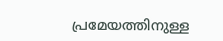പ്രമേയത്തിനുള്ള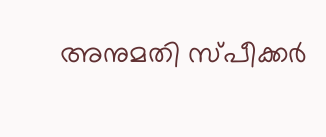അനുമതി സ്പീക്കര്‍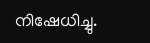നിഷേധിച്ചു.